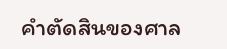คำตัดสินของศาล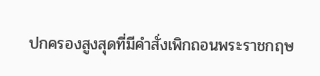ปกครองสูงสุดที่มีคำสั่งเพิกถอนพระราชกฤษ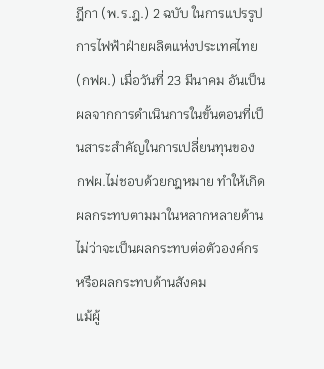ฎีกา (พ.ร.ฎ.) 2 ฉบับ ในการแปรรูปการไฟฟ้าฝ่ายผลิตแห่งประเทศไทย (กฟผ.) เมื่อวันที่ 23 มีนาคม อันเป็นผลจากการดำเนินการในขั้นตอนที่เป็นสาระสำคัญในการเปลี่ยนทุนของ กฟผ.ไม่ชอบด้วยกฎหมาย ทำให้เกิดผลกระทบตามมาในหลากหลายด้าน ไม่ว่าจะเป็นผลกระทบต่อตัวองค์กร หรือผลกระทบด้านสังคม
แม้ผู้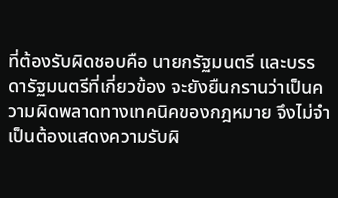ที่ต้องรับผิดชอบคือ นายกรัฐมนตรี และบรรดารัฐมนตรีที่เกี่ยวข้อง จะยังยืนกรานว่าเป็นความผิดพลาดทางเทคนิคของกฎหมาย จึงไม่จำเป็นต้องแสดงความรับผิ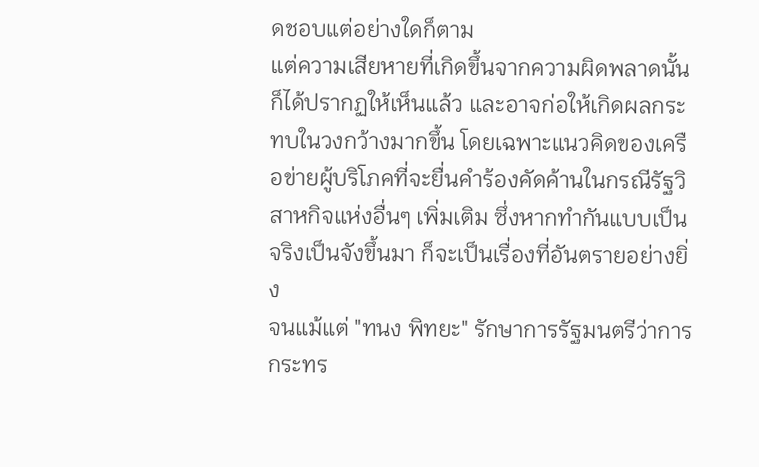ดชอบแต่อย่างใดก็ตาม
แต่ความเสียหายที่เกิดขึ้นจากความผิดพลาดนั้น ก็ได้ปรากฏให้เห็นแล้ว และอาจก่อให้เกิดผลกระทบในวงกว้างมากขึ้น โดยเฉพาะแนวคิดของเครือข่ายผู้บริโภคที่จะยื่นคำร้องคัดค้านในกรณีรัฐวิสาหกิจแห่งอื่นๆ เพิ่มเติม ซึ่งหากทำกันแบบเป็นจริงเป็นจังขึ้นมา ก็จะเป็นเรื่องที่อันตรายอย่างยิ่ง
จนแม้แต่ "ทนง พิทยะ" รักษาการรัฐมนตรีว่าการกระทร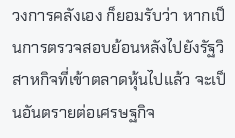วงการคลังเอง ก็ยอมรับว่า หากเป็นการตรวจสอบย้อนหลังไปยังรัฐวิสาหกิจที่เข้าตลาดหุ้นไปแล้ว จะเป็นอันตรายต่อเศรษฐกิจ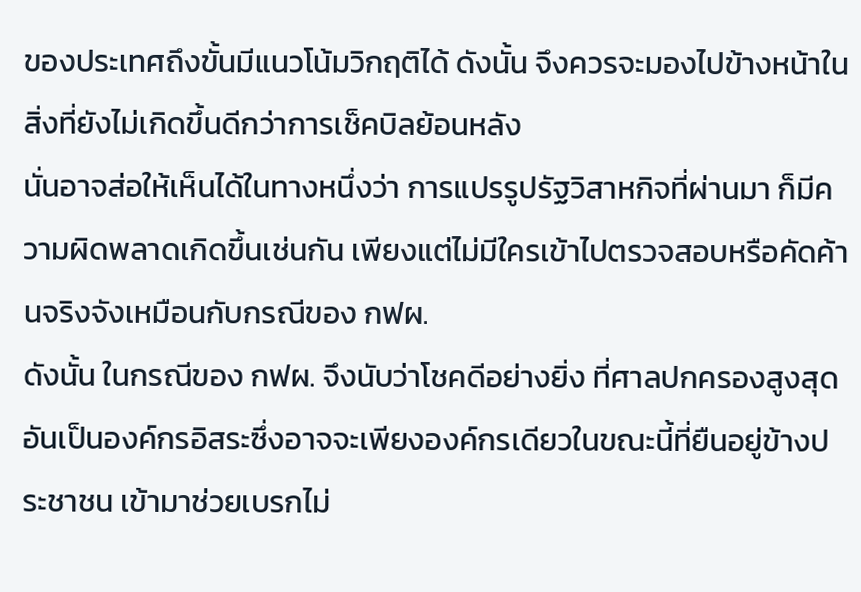ของประเทศถึงขั้นมีแนวโน้มวิกฤติได้ ดังนั้น จึงควรจะมองไปข้างหน้าในสิ่งที่ยังไม่เกิดขึ้นดีกว่าการเช็คบิลย้อนหลัง
นั่นอาจส่อให้เห็นได้ในทางหนึ่งว่า การแปรรูปรัฐวิสาหกิจที่ผ่านมา ก็มีความผิดพลาดเกิดขึ้นเช่นกัน เพียงแต่ไม่มีใครเข้าไปตรวจสอบหรือคัดค้านจริงจังเหมือนกับกรณีของ กฟผ.
ดังนั้น ในกรณีของ กฟผ. จึงนับว่าโชคดีอย่างยิ่ง ที่ศาลปกครองสูงสุด อันเป็นองค์กรอิสระซึ่งอาจจะเพียงองค์กรเดียวในขณะนี้ที่ยืนอยู่ข้างประชาชน เข้ามาช่วยเบรกไม่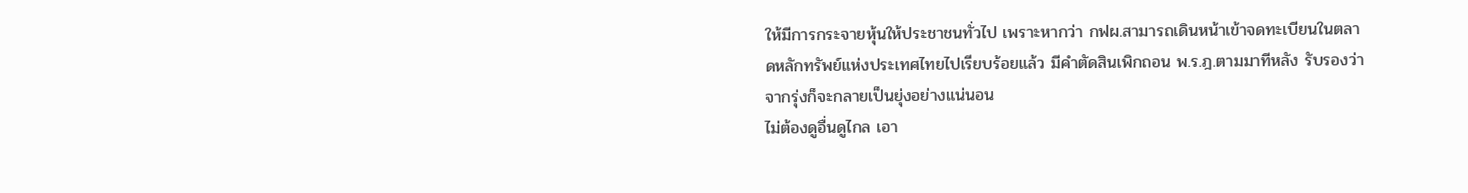ให้มีการกระจายหุ้นให้ประชาชนทั่วไป เพราะหากว่า กฟผ.สามารถเดินหน้าเข้าจดทะเบียนในตลาดหลักทรัพย์แห่งประเทศไทยไปเรียบร้อยแล้ว มีคำตัดสินเพิกถอน พ.ร.ฎ.ตามมาทีหลัง รับรองว่า จากรุ่งก็จะกลายเป็นยุ่งอย่างแน่นอน
ไม่ต้องดูอื่นดูไกล เอา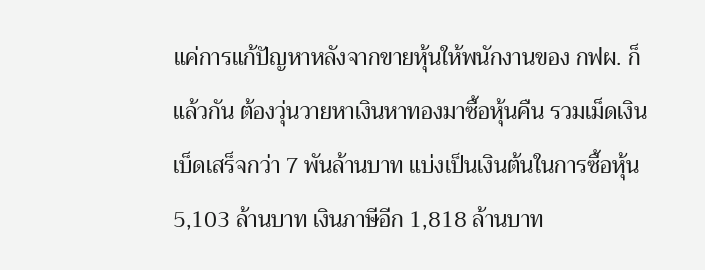แค่การแก้ปัญหาหลังจากขายหุ้นให้พนักงานของ กฟผ. ก็แล้วกัน ต้องวุ่นวายหาเงินหาทองมาซื้อหุ้นคืน รวมเม็ดเงินเบ็ดเสร็จกว่า 7 พันล้านบาท แบ่งเป็นเงินต้นในการซื้อหุ้น 5,103 ล้านบาท เงินภาษีอีก 1,818 ล้านบาท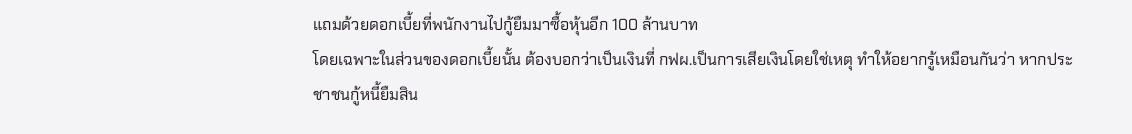แถมด้วยดอกเบี้ยที่พนักงานไปกู้ยืมมาซื้อหุ้นอีก 100 ล้านบาท
โดยเฉพาะในส่วนของดอกเบี้ยนั้น ต้องบอกว่าเป็นเงินที่ กฟผ.เป็นการเสียเงินโดยใช่เหตุ ทำให้อยากรู้เหมือนกันว่า หากประชาชนกู้หนี้ยืมสิน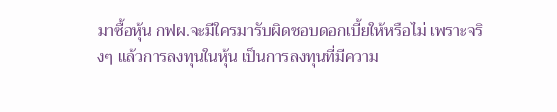มาซื้อหุ้น กฟผ.จะมีใครมารับผิดชอบดอกเบี้ยให้หรือไม่ เพราะจริงๆ แล้วการลงทุนในหุ้น เป็นการลงทุนที่มีความ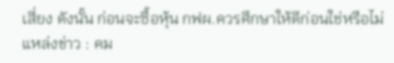เสี่ยง ดังนั้น ก่อนจะซื้อหุ้น กฟผ.ควรศึกษาให้ดีก่อนใช่หรือไม่
แหล่งข่าว : คม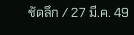ชัดลึก / 27 มี.ค. 49